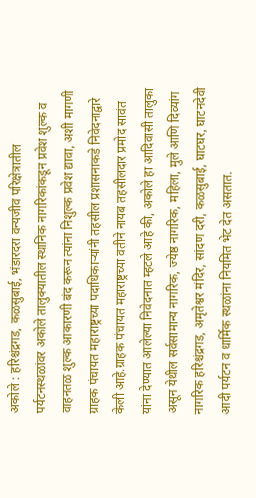अकोले : हरिश्चंद्रगड, कळसुबाई, भंडारदरा वन्यजीव परिक्षेत्रातील पर्यटनस्थळांवर अकोले तालुक्यातील स्थानिक नागरिकांकडून प्रवेश शुल्क व वाहनतळ शुल्क आकारणी बंद करून त्यांना निशुल्क प्रवेश द्यावा, अशी मागणी ग्राहक पंचायत महाराष्ट्रच्या पदाधिकाऱ्यांनी तहसील प्रशासनाकडे निवेदनाद्वारे केली आहे.ग्राहक पंचायत महाराष्ट्रच्या वतीने नायब तहसीलदार प्रमोद सावंत यांना देण्यात आलेल्या निवेदनात म्हटले आहे की, अकोले हा आदिवासी तालुका असून येथील सर्वसामान्य नागरिक, ज्येष्ठ नागरिक, महिला, मुले आणि दिव्यांग नागरिक हरिश्चंद्रगड, अमृतेश्वर मंदिर, सांदण दरी, कळसुबाई, घाटघर, घाटनदेवी आदी पर्यटन व धार्मिक स्थळांना नियमित भेट देत असतात.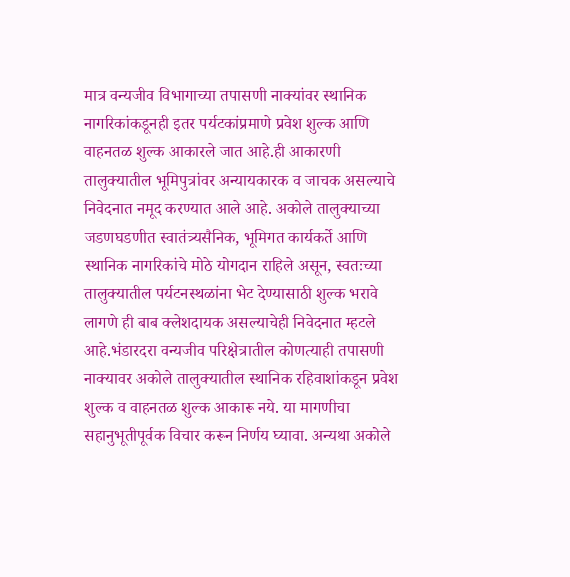मात्र वन्यजीव विभागाच्या तपासणी नाक्यांवर स्थानिक नागरिकांकडूनही इतर पर्यटकांप्रमाणे प्रवेश शुल्क आणि वाहनतळ शुल्क आकारले जात आहे.ही आकारणी तालुक्यातील भूमिपुत्रांवर अन्यायकारक व जाचक असल्याचे निवेदनात नमूद करण्यात आले आहे. अकोले तालुक्याच्या जडणघडणीत स्वातंत्र्यसैनिक, भूमिगत कार्यकर्ते आणि स्थानिक नागरिकांचे मोठे योगदान राहिले असून, स्वतःच्या तालुक्यातील पर्यटनस्थळांना भेट देण्यासाठी शुल्क भरावे लागणे ही बाब क्लेशदायक असल्याचेही निवेदनात म्हटले आहे.भंडारदरा वन्यजीव परिक्षेत्रातील कोणत्याही तपासणी नाक्यावर अकोले तालुक्यातील स्थानिक रहिवाशांकडून प्रवेश शुल्क व वाहनतळ शुल्क आकारू नये. या मागणीचा सहानुभूतीपूर्वक विचार करून निर्णय घ्यावा. अन्यथा अकोले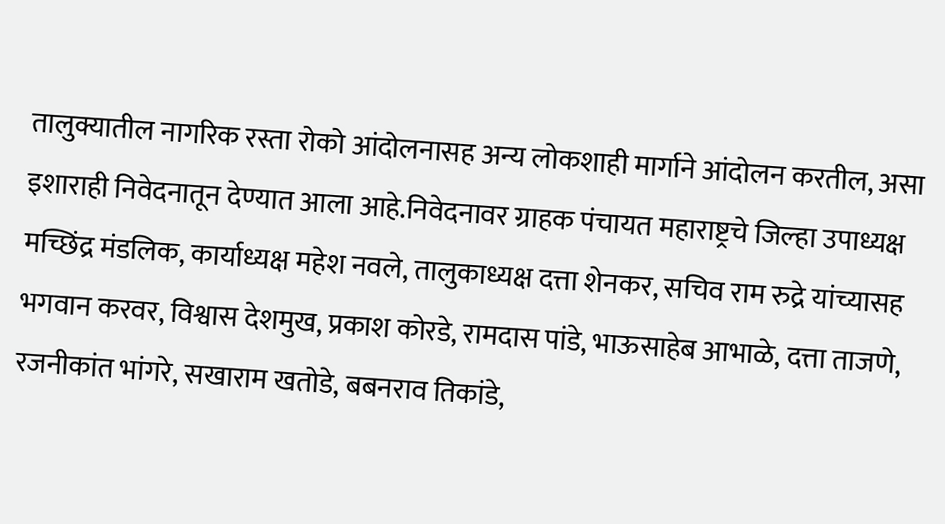तालुक्यातील नागरिक रस्ता रोको आंदोलनासह अन्य लोकशाही मार्गाने आंदोलन करतील, असा इशाराही निवेदनातून देण्यात आला आहे.निवेदनावर ग्राहक पंचायत महाराष्ट्रचे जिल्हा उपाध्यक्ष मच्छिंद्र मंडलिक, कार्याध्यक्ष महेश नवले, तालुकाध्यक्ष दत्ता शेनकर, सचिव राम रुद्रे यांच्यासह भगवान करवर, विश्वास देशमुख, प्रकाश कोरडे, रामदास पांडे, भाऊसाहेब आभाळे, दत्ता ताजणे, रजनीकांत भांगरे, सखाराम खतोडे, बबनराव तिकांडे,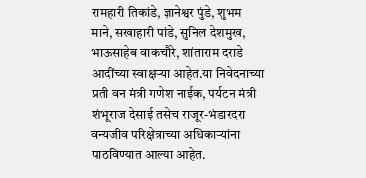रामहारी तिकांडे, ज्ञानेश्वर पुंडे, शुभम माने, सखाहारी पांडे, सुनिल देशमुख, भाऊसाहेब वाकचौरे, शांताराम दराडे आदींच्या स्वाक्षऱ्या आहेत.या निवेदनाच्या प्रती वन मंत्री गणेश नाईक, पर्यटन मंत्री शंभूराज देसाई तसेच राजूर-भंडारदरा वन्यजीव परिक्षेत्राच्या अधिकाऱ्यांना पाठविण्यात आल्या आहेत.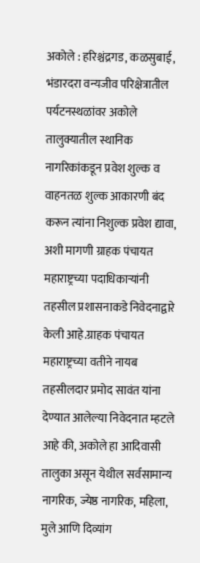अकोले : हरिश्चंद्रगड, कळसुबाई, भंडारदरा वन्यजीव परिक्षेत्रातील पर्यटनस्थळांवर अकोले तालुक्यातील स्थानिक नागरिकांकडून प्रवेश शुल्क व वाहनतळ शुल्क आकारणी बंद करून त्यांना निशुल्क प्रवेश द्यावा, अशी मागणी ग्राहक पंचायत महाराष्ट्रच्या पदाधिकाऱ्यांनी तहसील प्रशासनाकडे निवेदनाद्वारे केली आहे.ग्राहक पंचायत महाराष्ट्रच्या वतीने नायब तहसीलदार प्रमोद सावंत यांना देण्यात आलेल्या निवेदनात म्हटले आहे की, अकोले हा आदिवासी तालुका असून येथील सर्वसामान्य नागरिक, ज्येष्ठ नागरिक, महिला, मुले आणि दिव्यांग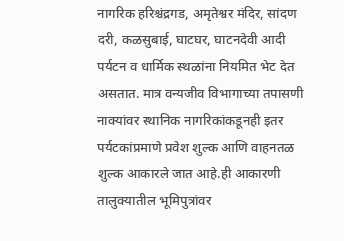नागरिक हरिश्चंद्रगड, अमृतेश्वर मंदिर, सांदण दरी, कळसुबाई, घाटघर, घाटनदेवी आदी पर्यटन व धार्मिक स्थळांना नियमित भेट देत असतात. मात्र वन्यजीव विभागाच्या तपासणी नाक्यांवर स्थानिक नागरिकांकडूनही इतर पर्यटकांप्रमाणे प्रवेश शुल्क आणि वाहनतळ शुल्क आकारले जात आहे.ही आकारणी तालुक्यातील भूमिपुत्रांवर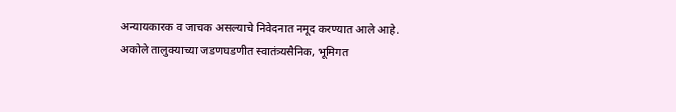अन्यायकारक व जाचक असल्याचे निवेदनात नमूद करण्यात आले आहे. अकोले तालुक्याच्या जडणघडणीत स्वातंत्र्यसैनिक, भूमिगत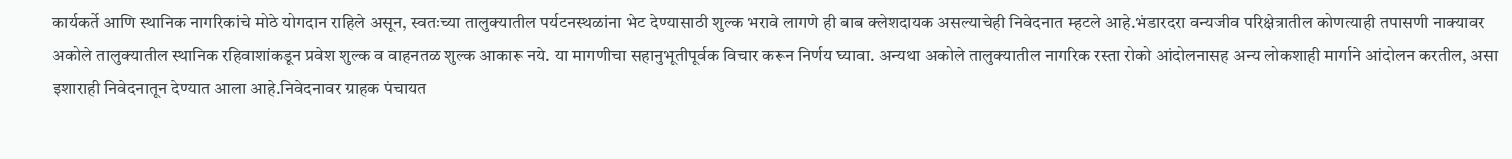कार्यकर्ते आणि स्थानिक नागरिकांचे मोठे योगदान राहिले असून, स्वतःच्या तालुक्यातील पर्यटनस्थळांना भेट देण्यासाठी शुल्क भरावे लागणे ही बाब क्लेशदायक असल्याचेही निवेदनात म्हटले आहे.भंडारदरा वन्यजीव परिक्षेत्रातील कोणत्याही तपासणी नाक्यावर अकोले तालुक्यातील स्थानिक रहिवाशांकडून प्रवेश शुल्क व वाहनतळ शुल्क आकारू नये. या मागणीचा सहानुभूतीपूर्वक विचार करून निर्णय घ्यावा. अन्यथा अकोले तालुक्यातील नागरिक रस्ता रोको आंदोलनासह अन्य लोकशाही मार्गाने आंदोलन करतील, असा इशाराही निवेदनातून देण्यात आला आहे.निवेदनावर ग्राहक पंचायत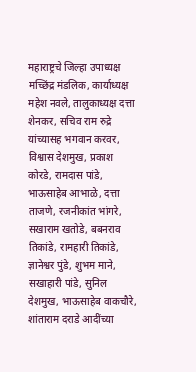महाराष्ट्रचे जिल्हा उपाध्यक्ष मच्छिंद्र मंडलिक, कार्याध्यक्ष महेश नवले, तालुकाध्यक्ष दत्ता शेनकर, सचिव राम रुद्रे यांच्यासह भगवान करवर, विश्वास देशमुख, प्रकाश कोरडे, रामदास पांडे, भाऊसाहेब आभाळे, दत्ता ताजणे, रजनीकांत भांगरे, सखाराम खतोडे, बबनराव तिकांडे, रामहारी तिकांडे, ज्ञानेश्वर पुंडे, शुभम माने, सखाहारी पांडे, सुनिल देशमुख, भाऊसाहेब वाकचौरे, शांताराम दराडे आदींच्या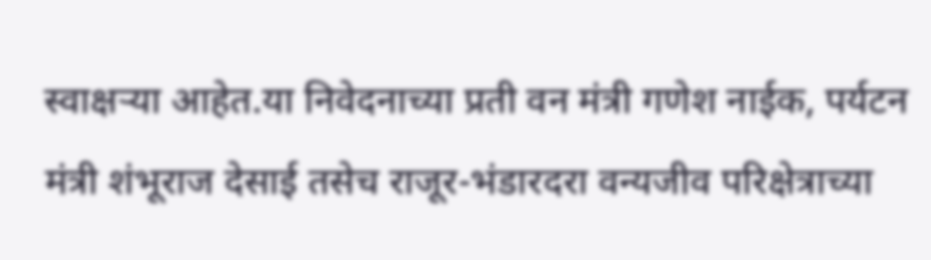स्वाक्षऱ्या आहेत.या निवेदनाच्या प्रती वन मंत्री गणेश नाईक, पर्यटन मंत्री शंभूराज देसाई तसेच राजूर-भंडारदरा वन्यजीव परिक्षेत्राच्या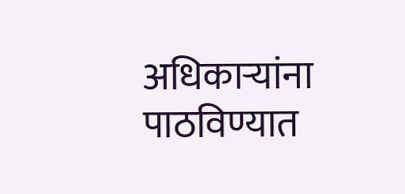अधिकाऱ्यांना पाठविण्यात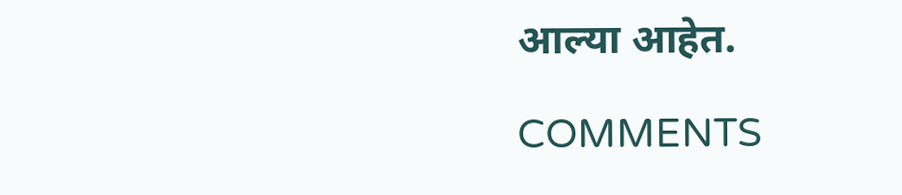आल्या आहेत.

COMMENTS